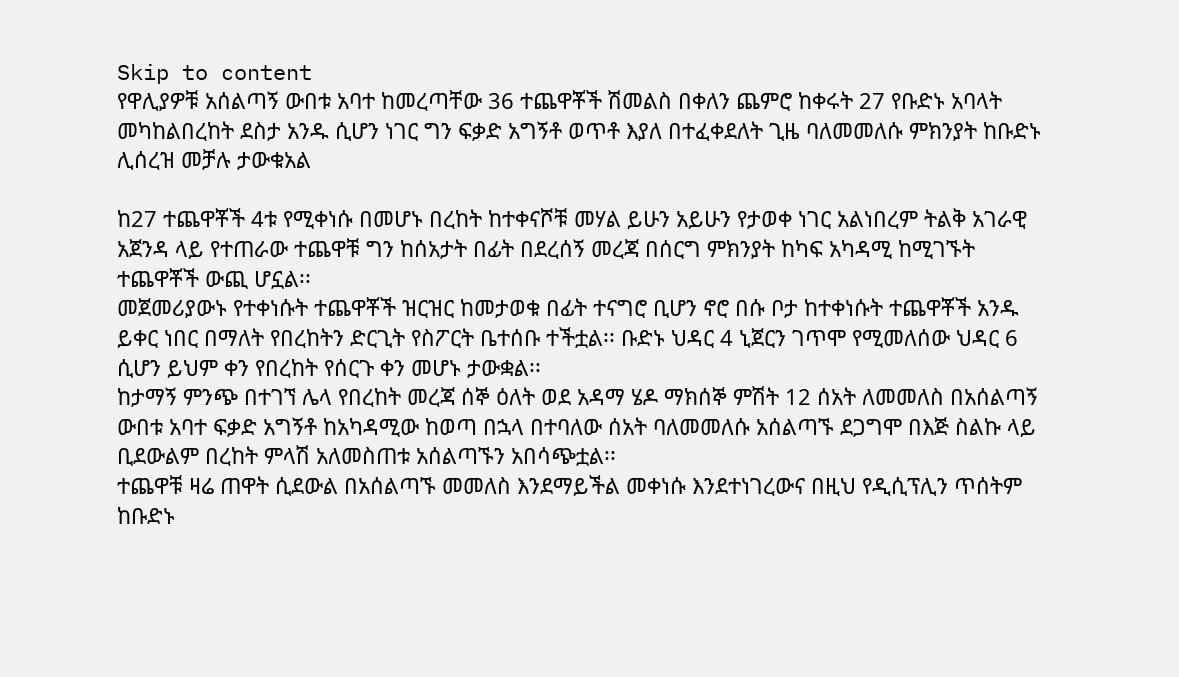Skip to content
የዋሊያዎቹ አሰልጣኝ ውበቱ አባተ ከመረጣቸው 36 ተጨዋቾች ሽመልስ በቀለን ጨምሮ ከቀሩት 27 የቡድኑ አባላት መካከልበረከት ደስታ አንዱ ሲሆን ነገር ግን ፍቃድ አግኝቶ ወጥቶ እያለ በተፈቀደለት ጊዜ ባለመመለሱ ምክንያት ከቡድኑ ሊሰረዝ መቻሉ ታውቁአል

ከ27 ተጨዋቾች 4ቱ የሚቀነሱ በመሆኑ በረከት ከተቀናሾቹ መሃል ይሁን አይሁን የታወቀ ነገር አልነበረም ትልቅ አገራዊ አጀንዳ ላይ የተጠራው ተጨዋቹ ግን ከሰአታት በፊት በደረሰኝ መረጃ በሰርግ ምክንያት ከካፍ አካዳሚ ከሚገኙት ተጨዋቾች ውጪ ሆኗል፡፡
መጀመሪያውኑ የተቀነሱት ተጨዋቾች ዝርዝር ከመታወቁ በፊት ተናግሮ ቢሆን ኖሮ በሱ ቦታ ከተቀነሱት ተጨዋቾች አንዱ ይቀር ነበር በማለት የበረከትን ድርጊት የስፖርት ቤተሰቡ ተችቷል፡፡ ቡድኑ ህዳር 4 ኒጀርን ገጥሞ የሚመለሰው ህዳር 6 ሲሆን ይህም ቀን የበረከት የሰርጉ ቀን መሆኑ ታውቋል፡፡
ከታማኝ ምንጭ በተገኘ ሌላ የበረከት መረጃ ሰኞ ዕለት ወደ አዳማ ሄዶ ማክሰኞ ምሽት 12 ሰአት ለመመለስ በአሰልጣኝ ውበቱ አባተ ፍቃድ አግኝቶ ከአካዳሚው ከወጣ በኋላ በተባለው ሰአት ባለመመለሱ አሰልጣኙ ደጋግሞ በእጅ ስልኩ ላይ ቢደውልም በረከት ምላሽ አለመስጠቱ አሰልጣኙን አበሳጭቷል፡፡
ተጨዋቹ ዛሬ ጠዋት ሲደውል በአሰልጣኙ መመለስ እንደማይችል መቀነሱ እንደተነገረውና በዚህ የዲሲፕሊን ጥሰትም ከቡድኑ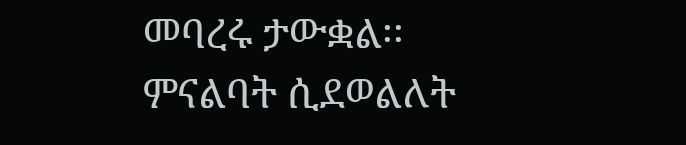መባረሩ ታውቋል፡፡
ምናልባት ሲደወልለት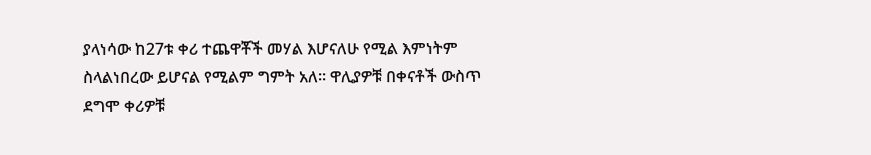ያላነሳው ከ27ቱ ቀሪ ተጨዋቾች መሃል እሆናለሁ የሚል እምነትም ስላልነበረው ይሆናል የሚልም ግምት አለ፡፡ ዋሊያዎቹ በቀናቶች ውስጥ ደግሞ ቀሪዎቹ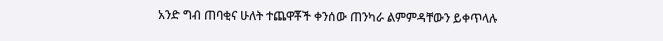አንድ ግብ ጠባቂና ሁለት ተጨዋቾች ቀንሰው ጠንካራ ልምምዳቸውን ይቀጥላሉ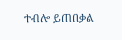ተብሎ ይጠበቃል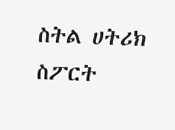ስትል ሀትሪክ ስፖርት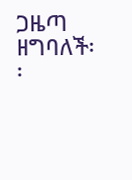ጋዜጣ ዘግባለች፡፡